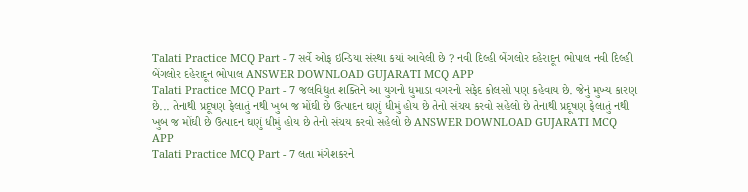Talati Practice MCQ Part - 7 સર્વે ઓફ ઇન્ડિયા સંસ્થા કયાં આવેલી છે ? નવી દિલ્હી બેંગલોર દહેરાદૂન ભોપાલ નવી દિલ્હી બેંગલોર દહેરાદૂન ભોપાલ ANSWER DOWNLOAD GUJARATI MCQ APP
Talati Practice MCQ Part - 7 જલવિદ્યુત શક્તિને આ યુગનો ધુમાડા વગરનો સફેદ કોલસો પણ કહેવાય છે. જેનું મુખ્ય કારણ છે... તેનાથી પ્રદૂષણ ફેલાતું નથી ખુબ જ મોંઘી છે ઉત્પાદન ઘણું ધીમું હોય છે તેનો સંચય કરવો સહેલો છે તેનાથી પ્રદૂષણ ફેલાતું નથી ખુબ જ મોંઘી છે ઉત્પાદન ઘણું ધીમું હોય છે તેનો સંચય કરવો સહેલો છે ANSWER DOWNLOAD GUJARATI MCQ APP
Talati Practice MCQ Part - 7 લતા મંગેશકરને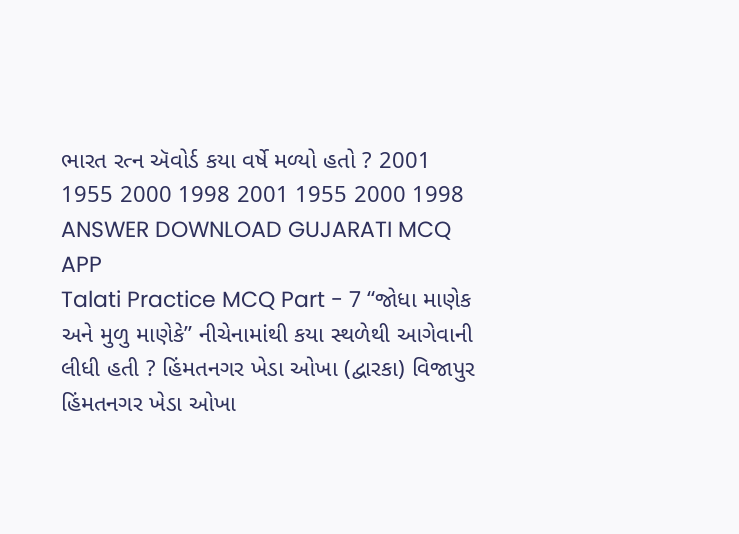ભારત રત્ન ઍવોર્ડ કયા વર્ષે મળ્યો હતો ? 2001 1955 2000 1998 2001 1955 2000 1998 ANSWER DOWNLOAD GUJARATI MCQ APP
Talati Practice MCQ Part - 7 “જોધા માણેક અને મુળુ માણેકે” નીચેનામાંથી કયા સ્થળેથી આગેવાની લીધી હતી ? હિંમતનગર ખેડા ઓખા (દ્વારકા) વિજાપુર હિંમતનગર ખેડા ઓખા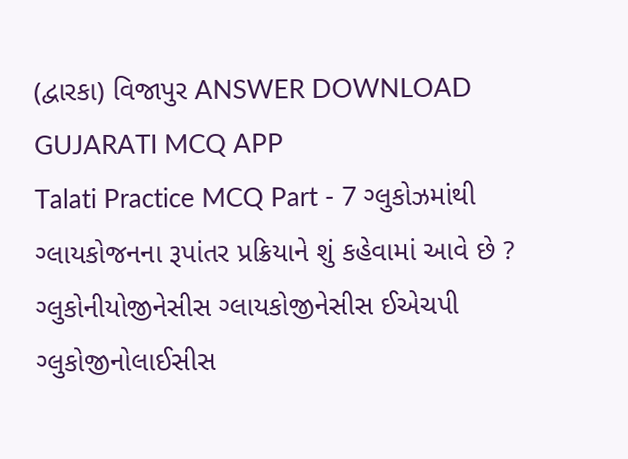(દ્વારકા) વિજાપુર ANSWER DOWNLOAD GUJARATI MCQ APP
Talati Practice MCQ Part - 7 ગ્લુકોઝમાંથી ગ્લાયકોજનના રૂપાંતર પ્રક્રિયાને શું કહેવામાં આવે છે ? ગ્લુકોનીયોજીનેસીસ ગ્લાયકોજીનેસીસ ઈએચપી ગ્લુકોજીનોલાઈસીસ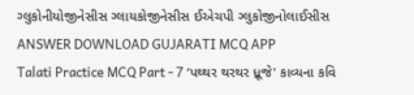ગ્લુકોનીયોજીનેસીસ ગ્લાયકોજીનેસીસ ઈએચપી ગ્લુકોજીનોલાઈસીસ ANSWER DOWNLOAD GUJARATI MCQ APP
Talati Practice MCQ Part - 7 ‘પથ્થર થરથર ધ્રૂજે' કાવ્યના કવિ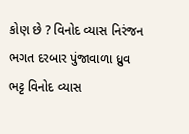કોણ છે ? વિનોદ વ્યાસ નિરંજન ભગત દરબાર પુંજાવાળા ધ્રુવ ભટ્ટ વિનોદ વ્યાસ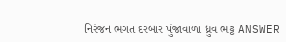નિરંજન ભગત દરબાર પુંજાવાળા ધ્રુવ ભટ્ટ ANSWER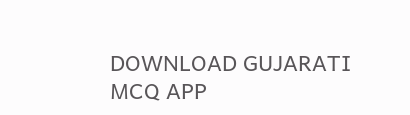DOWNLOAD GUJARATI MCQ APP